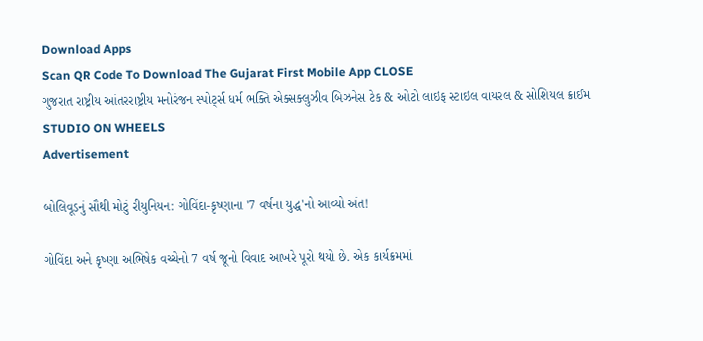Download Apps
Scan QR Code To Download The Gujarat First Mobile App CLOSE
ગુજરાત રાષ્ટ્રીય આંતરરાષ્ટ્રીય મનોરંજન સ્પોર્ટ્સ ધર્મ ભક્તિ એક્સક્લુઝીવ બિઝનેસ ટેક & ઓટો લાઇફ સ્ટાઇલ વાયરલ & સોશિયલ ક્રાઈમ STUDIO ON WHEELS
Advertisement

બોલિવૂડનું સૌથી મોટું રીયુનિયન: ગોવિંદા-કૃષ્ણાના '7 વર્ષના યુદ્ધ'નો આવ્યો અંત!

ગોવિંદા અને કૃષ્ણા અભિષેક વચ્ચેનો 7 વર્ષ જૂનો વિવાદ આખરે પૂરો થયો છે. એક કાર્યક્રમમાં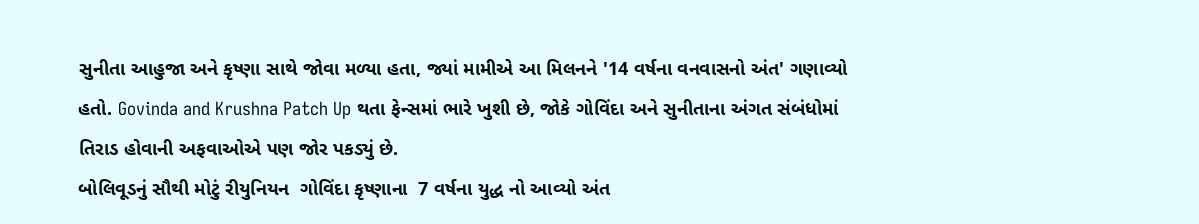સુનીતા આહુજા અને કૃષ્ણા સાથે જોવા મળ્યા હતા, જ્યાં મામીએ આ મિલનને '14 વર્ષના વનવાસનો અંત' ગણાવ્યો હતો. Govinda and Krushna Patch Up થતા ફેન્સમાં ભારે ખુશી છે, જોકે ગોવિંદા અને સુનીતાના અંગત સંબંધોમાં તિરાડ હોવાની અફવાઓએ પણ જોર પકડ્યું છે.
બોલિવૂડનું સૌથી મોટું રીયુનિયન  ગોવિંદા કૃષ્ણાના  7 વર્ષના યુદ્ધ નો આવ્યો અંત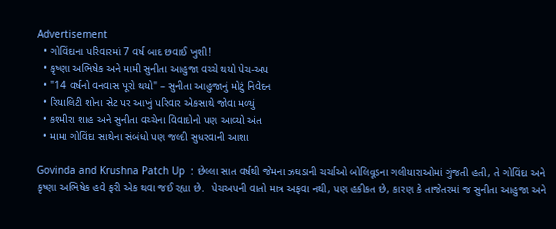Advertisement
  • ગોવિંદાના પરિવારમાં 7 વર્ષ બાદ છવાઈ ખુશી!
  • કૃષ્ણા અભિષેક અને મામી સુનીતા આહુજા વચ્ચે થયો પેચ-અપ
  • "14 વર્ષનો વનવાસ પૂરો થયો" – સુનીતા આહુજાનું મોટું નિવેદન
  • રિયાલિટી શોના સેટ પર આખું પરિવાર એકસાથે જોવા મળ્યું
  • કશ્મીરા શાહ અને સુનીતા વચ્ચેના વિવાદોનો પણ આવ્યો અંત
  • મામા ગોવિંદા સાથેના સંબંધો પણ જલ્દી સુધરવાની આશા

Govinda and Krushna Patch Up  : છેલ્લા સાત વર્ષથી જેમના ઝઘડાની ચર્ચાઓ બોલિવૂડના ગલીયારાઓમાં ગુંજતી હતી, તે ગોવિંદા અને કૃષ્ણા અભિષેક હવે ફરી એક થવા જઈ રહ્યા છે.  પેચઅપની વાતો માત્ર અફવા નથી, પણ હકીકત છે, કારણ કે તાજેતરમાં જ સુનીતા આહુજા અને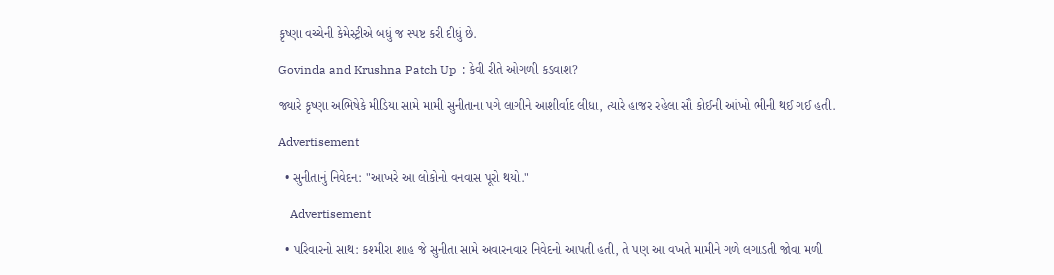કૃષ્ણા વચ્ચેની કેમેસ્ટ્રીએ બધું જ સ્પષ્ટ કરી દીધું છે.

Govinda and Krushna Patch Up  : કેવી રીતે ઓગળી કડવાશ?

જ્યારે કૃષ્ણા અભિષેકે મીડિયા સામે મામી સુનીતાના પગે લાગીને આશીર્વાદ લીધા, ત્યારે હાજર રહેલા સૌ કોઈની આંખો ભીની થઈ ગઈ હતી.

Advertisement

  • સુનીતાનું નિવેદન: "આખરે આ લોકોનો વનવાસ પૂરો થયો."

    Advertisement

  • પરિવારનો સાથ: કશ્મીરા શાહ જે સુનીતા સામે અવારનવાર નિવેદનો આપતી હતી, તે પણ આ વખતે મામીને ગળે લગાડતી જોવા મળી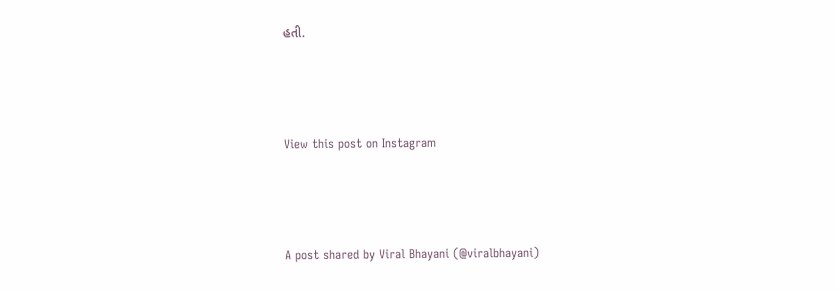હતી.



View this post on Instagram



A post shared by Viral Bhayani (@viralbhayani)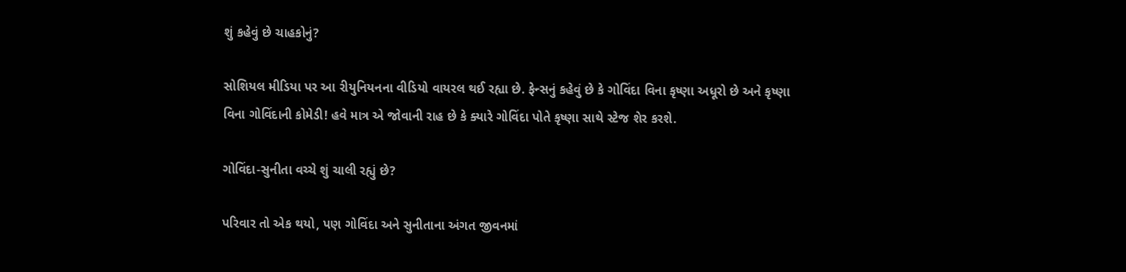શું કહેવું છે ચાહકોનું?

સોશિયલ મીડિયા પર આ રીયુનિયનના વીડિયો વાયરલ થઈ રહ્યા છે. ફેન્સનું કહેવું છે કે ગોવિંદા વિના કૃષ્ણા અધૂરો છે અને કૃષ્ણા વિના ગોવિંદાની કોમેડી! હવે માત્ર એ જોવાની રાહ છે કે ક્યારે ગોવિંદા પોતે કૃષ્ણા સાથે સ્ટેજ શેર કરશે.

ગોવિંદા-સુનીતા વચ્ચે શું ચાલી રહ્યું છે?

પરિવાર તો એક થયો, પણ ગોવિંદા અને સુનીતાના અંગત જીવનમાં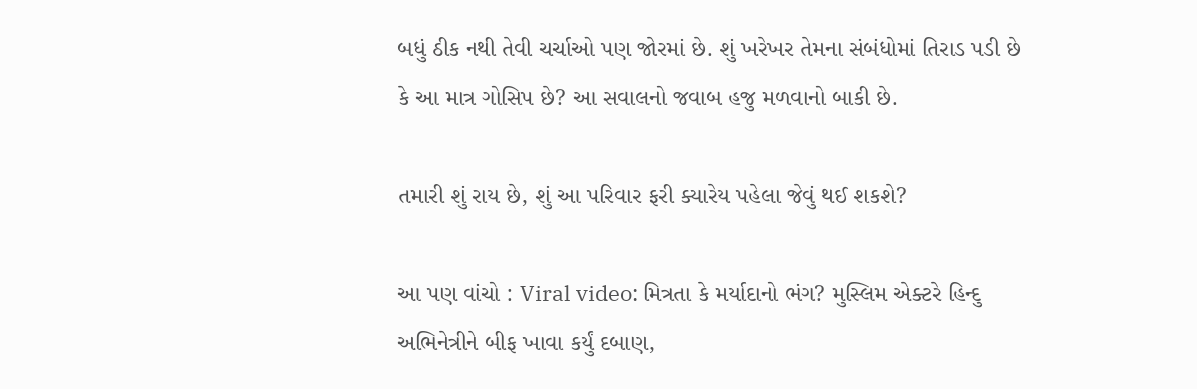બધું ઠીક નથી તેવી ચર્ચાઓ પણ જોરમાં છે. શું ખરેખર તેમના સંબંધોમાં તિરાડ પડી છે કે આ માત્ર ગોસિપ છે? આ સવાલનો જવાબ હજુ મળવાનો બાકી છે.

તમારી શું રાય છે, શું આ પરિવાર ફરી ક્યારેય પહેલા જેવું થઈ શકશે?

આ પણ વાંચો : Viral video: મિત્રતા કે મર્યાદાનો ભંગ? મુસ્લિમ એક્ટરે હિન્દુ અભિનેત્રીને બીફ ખાવા કર્યું દબાણ,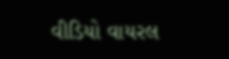વીડિયો વાયરલ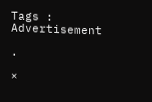Tags :
Advertisement

.

×